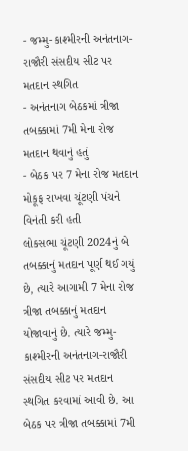- જમ્મુ-કાશ્મીરની અનંતનાગ-રાજૌરી સંસદીય સીટ પર મતદાન સ્થગિત
- અનંતનાગ બેઠકમાં ત્રીજા તબક્કામાં 7મી મેના રોજ મતદાન થવાનું હતું
- બેઠક પર 7 મેના રોજ મતદાન મોકૂફ રાખવા ચૂંટણી પંચને વિનંતી કરી હતી
લોકસભા ચૂંટણી 2024નું બે તબક્કાનું મતદાન પૂર્ણ થઈ ગયું છે, ત્યારે આગામી 7 મેના રોજ ત્રીજા તબક્કાનું મતદાન યોજાવાનું છે. ત્યારે જમ્મુ-કાશ્મીરની અનંતનાગ-રાજૌરી સંસદીય સીટ પર મતદાન સ્થગિત કરવામાં આવી છે. આ બેઠક પર ત્રીજા તબક્કામાં 7મી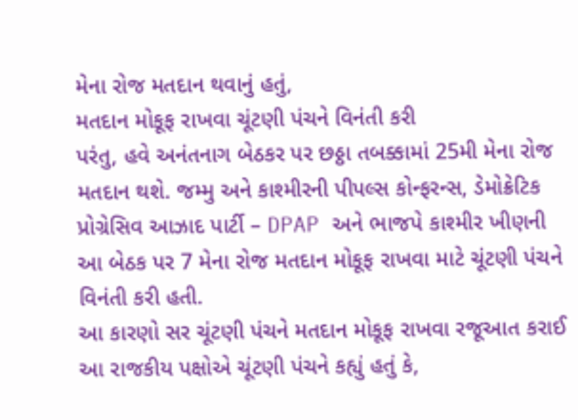મેના રોજ મતદાન થવાનું હતું,
મતદાન મોકૂફ રાખવા ચૂંટણી પંચને વિનંતી કરી
પરંતુ, હવે અનંતનાગ બેઠકર પર છઠ્ઠા તબક્કામાં 25મી મેના રોજ મતદાન થશે. જમ્મુ અને કાશ્મીરની પીપલ્સ કોન્ફરન્સ, ડેમોક્રેટિક પ્રોગ્રેસિવ આઝાદ પાર્ટી – DPAP અને ભાજપે કાશ્મીર ખીણની આ બેઠક પર 7 મેના રોજ મતદાન મોકૂફ રાખવા માટે ચૂંટણી પંચને વિનંતી કરી હતી.
આ કારણો સર ચૂંટણી પંચને મતદાન મોકૂફ રાખવા રજૂઆત કરાઈ
આ રાજકીય પક્ષોએ ચૂંટણી પંચને કહ્યું હતું કે,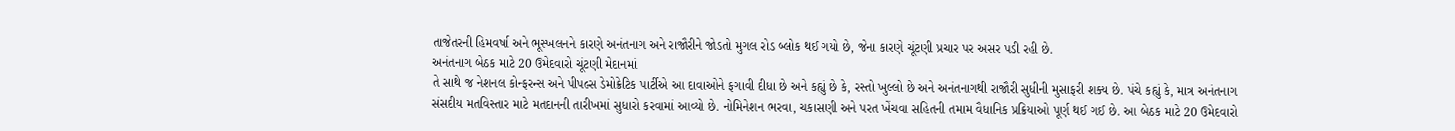તાજેતરની હિમવર્ષા અને ભૂસ્ખલનને કારણે અનંતનાગ અને રાજૌરીને જોડતો મુગલ રોડ બ્લોક થઈ ગયો છે, જેના કારણે ચૂંટણી પ્રચાર પર અસર પડી રહી છે.
અનંતનાગ બેઠક માટે 20 ઉમેદવારો ચૂંટણી મેદાનમાં
તે સાથે જ નેશનલ કોન્ફરન્સ અને પીપલ્સ ડેમોક્રેટિક પાર્ટીએ આ દાવાઓને ફગાવી દીધા છે અને કહ્યું છે કે, રસ્તો ખુલ્લો છે અને અનંતનાગથી રાજૌરી સુધીની મુસાફરી શક્ય છે. પંચે કહ્યું કે, માત્ર અનંતનાગ સંસદીય મતવિસ્તાર માટે મતદાનની તારીખમાં સુધારો કરવામાં આવ્યો છે. નોમિનેશન ભરવા, ચકાસણી અને પરત ખેંચવા સહિતની તમામ વૈધાનિક પ્રક્રિયાઓ પૂર્ણ થઈ ગઈ છે. આ બેઠક માટે 20 ઉમેદવારો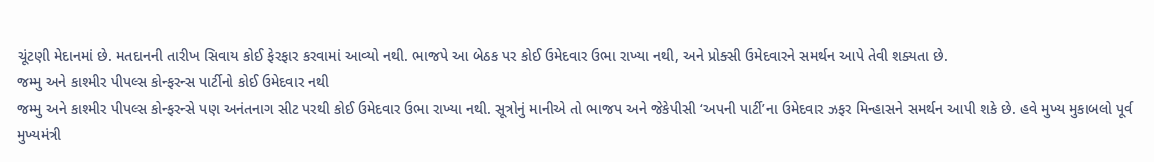ચૂંટણી મેદાનમાં છે. મતદાનની તારીખ સિવાય કોઈ ફેરફાર કરવામાં આવ્યો નથી. ભાજપે આ બેઠક પર કોઈ ઉમેદવાર ઉભા રાખ્યા નથી, અને પ્રોક્સી ઉમેદવારને સમર્થન આપે તેવી શક્યતા છે.
જમ્મુ અને કાશ્મીર પીપલ્સ કોન્ફરન્સ પાર્ટીનો કોઈ ઉમેદવાર નથી
જમ્મુ અને કાશ્મીર પીપલ્સ કોન્ફરન્સે પણ અનંતનાગ સીટ પરથી કોઈ ઉમેદવાર ઉભા રાખ્યા નથી. સૂત્રોનું માનીએ તો ભાજપ અને જેકેપીસી ‘અપની પાર્ટી’ના ઉમેદવાર ઝફર મિન્હાસને સમર્થન આપી શકે છે. હવે મુખ્ય મુકાબલો પૂર્વ મુખ્યમંત્રી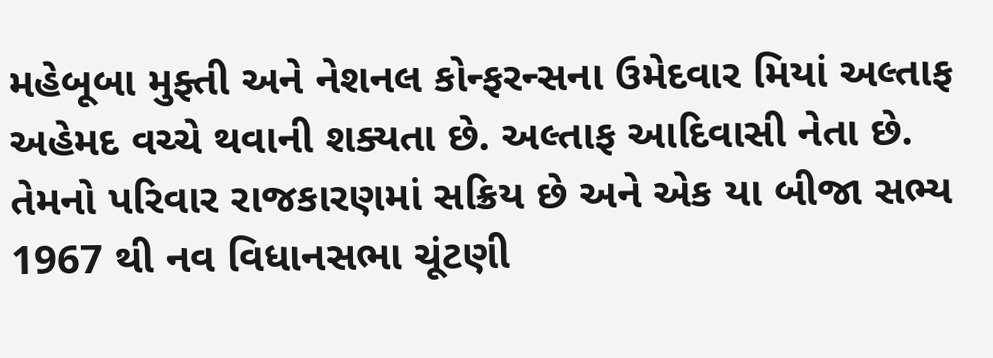મહેબૂબા મુફ્તી અને નેશનલ કોન્ફરન્સના ઉમેદવાર મિયાં અલ્તાફ અહેમદ વચ્ચે થવાની શક્યતા છે. અલ્તાફ આદિવાસી નેતા છે. તેમનો પરિવાર રાજકારણમાં સક્રિય છે અને એક યા બીજા સભ્ય 1967 થી નવ વિધાનસભા ચૂંટણી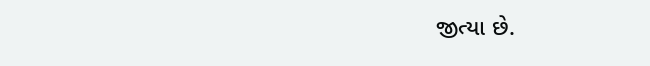જીત્યા છે.